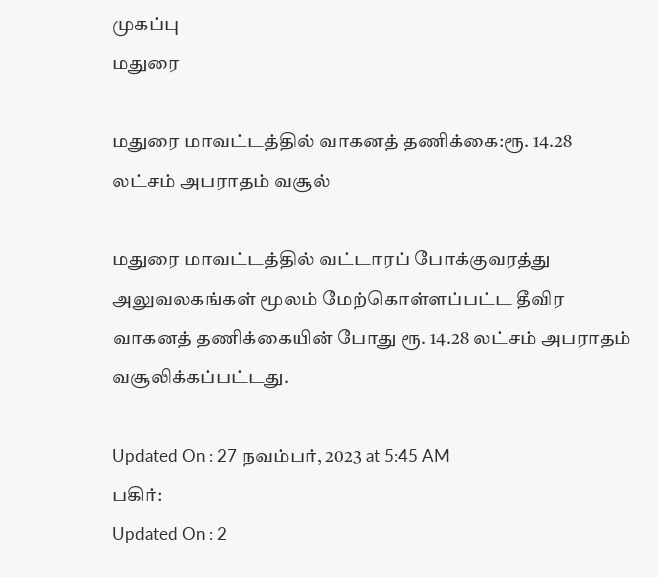முகப்பு
மதுரை

மதுரை மாவட்டத்தில் வாகனத் தணிக்கை:ரூ. 14.28 லட்சம் அபராதம் வசூல்

மதுரை மாவட்டத்தில் வட்டாரப் போக்குவரத்து அலுவலகங்கள் மூலம் மேற்கொள்ளப்பட்ட தீவிர வாகனத் தணிக்கையின் போது ரூ. 14.28 லட்சம் அபராதம் வசூலிக்கப்பட்டது.

Updated On : 27 நவம்பர், 2023 at 5:45 AM
பகிர்:
Updated On : 2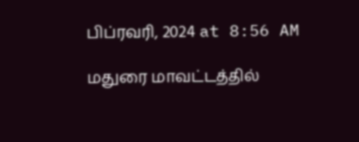பிப்ரவரி, 2024 at 8:56 AM

மதுரை மாவட்டத்தில்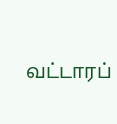வட்டாரப்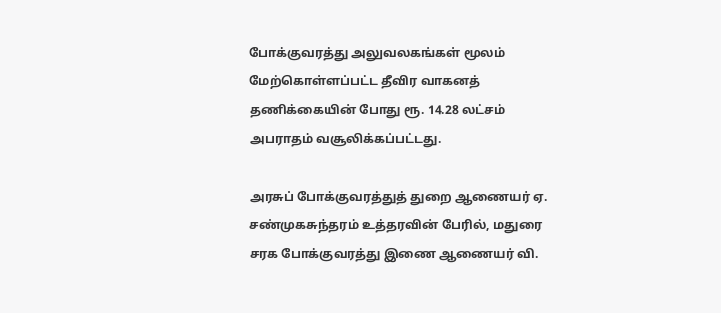போக்குவரத்து அலுவலகங்கள் மூலம் மேற்கொள்ளப்பட்ட தீவிர வாகனத் தணிக்கையின் போது ரூ. 14.28 லட்சம் அபராதம் வசூலிக்கப்பட்டது.

அரசுப் போக்குவரத்துத் துறை ஆணையர் ஏ. சண்முகசுந்தரம் உத்தரவின் பேரில், மதுரை சரக போக்குவரத்து இணை ஆணையர் வி.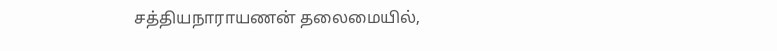சத்தியநாராயணன் தலைமையில்,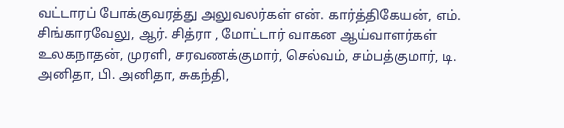வட்டாரப் போக்குவரத்து அலுவலர்கள் என். கார்த்திகேயன், எம். சிங்காரவேலு, ஆர். சித்ரா , மோட்டார் வாகன ஆய்வாளர்கள் உலகநாதன், முரளி, சரவணக்குமார், செல்வம், சம்பத்குமார், டி. அனிதா, பி. அனிதா, சுகந்தி,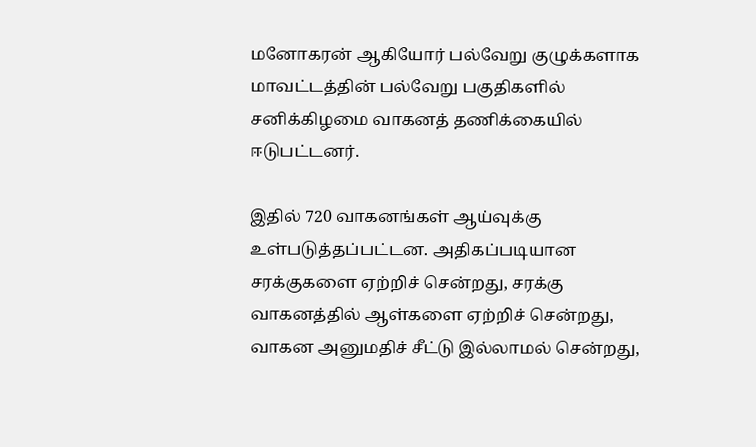மனோகரன் ஆகியோர் பல்வேறு குழுக்களாக மாவட்டத்தின் பல்வேறு பகுதிகளில் சனிக்கிழமை வாகனத் தணிக்கையில் ஈடுபட்டனர்.

இதில் 720 வாகனங்கள் ஆய்வுக்கு உள்படுத்தப்பட்டன. அதிகப்படியான சரக்குகளை ஏற்றிச் சென்றது, சரக்கு வாகனத்தில் ஆள்களை ஏற்றிச் சென்றது, வாகன அனுமதிச் சீட்டு இல்லாமல் சென்றது,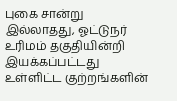புகை சான்று இல்லாதது, ஓட்டுநர் உரிமம் தகுதியின்றி இயக்கப்பட்டது உள்ளிட்ட குற்றங்களின்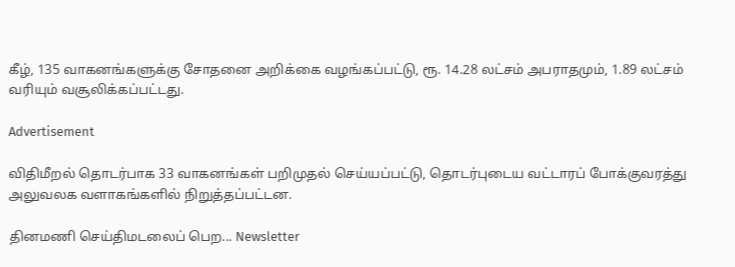கீழ், 135 வாகனங்களுக்கு சோதனை அறிக்கை வழங்கப்பட்டு, ரூ. 14.28 லட்சம் அபராதமும், 1.89 லட்சம் வரியும் வசூலிக்கப்பட்டது.

Advertisement

விதிமீறல் தொடர்பாக 33 வாகனங்கள் பறிமுதல் செய்யப்பட்டு, தொடர்புடைய வட்டாரப் போக்குவரத்து அலுவலக வளாகங்களில் நிறுத்தப்பட்டன.

தினமணி செய்திமடலைப் பெற... Newsletter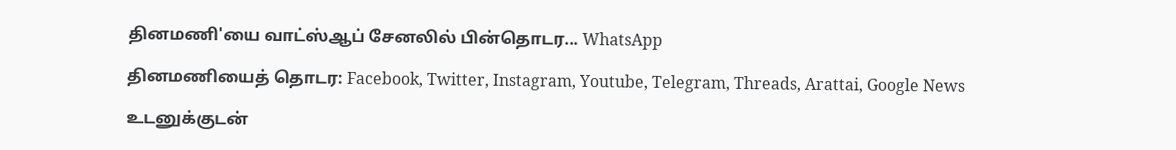தினமணி'யை வாட்ஸ்ஆப் சேனலில் பின்தொடர... WhatsApp

தினமணியைத் தொடர: Facebook, Twitter, Instagram, Youtube, Telegram, Threads, Arattai, Google News

உடனுக்குடன்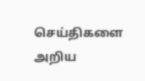செய்திகளை அறிய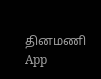தினமணி App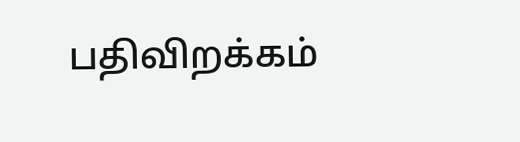பதிவிறக்கம்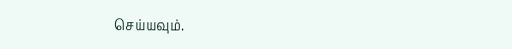செய்யவும்.